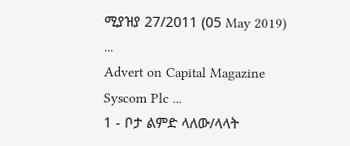ሚያዝያ 27/2011 (05 May 2019) ...
Advert on Capital Magazine
Syscom Plc ...
1 - ቦታ ልምድ ላለው/ላላት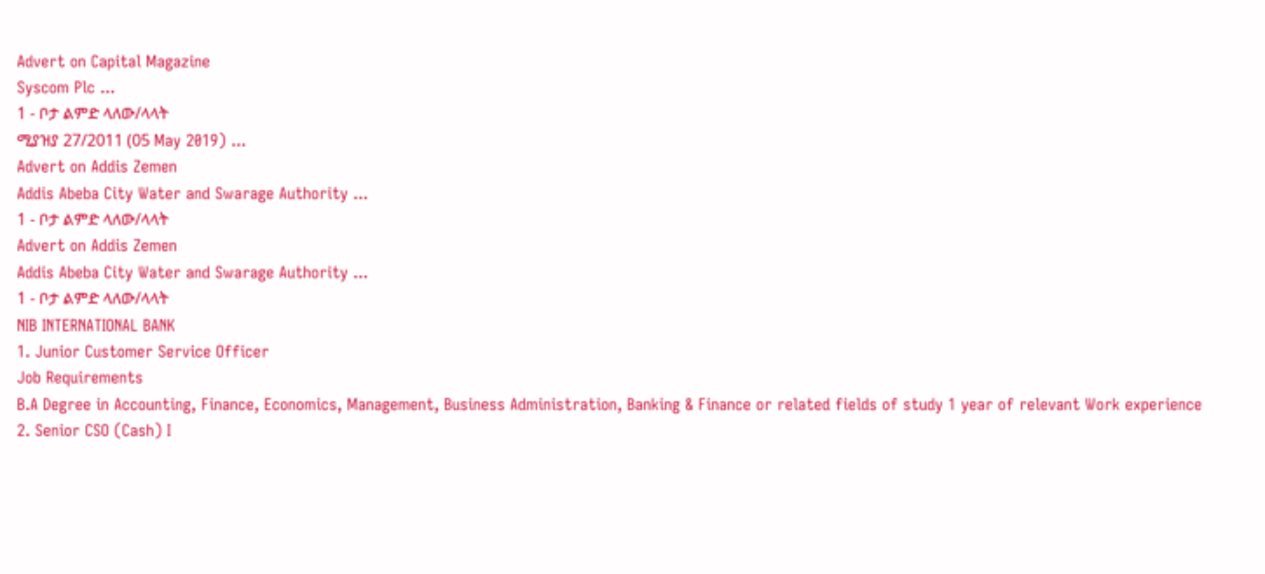Advert on Capital Magazine
Syscom Plc ...
1 - ቦታ ልምድ ላለው/ላላት
ሚያዝያ 27/2011 (05 May 2019) ...
Advert on Addis Zemen
Addis Abeba City Water and Swarage Authority ...
1 - ቦታ ልምድ ላለው/ላላት
Advert on Addis Zemen
Addis Abeba City Water and Swarage Authority ...
1 - ቦታ ልምድ ላለው/ላላት
NIB INTERNATIONAL BANK
1. Junior Customer Service Officer
Job Requirements
B.A Degree in Accounting, Finance, Economics, Management, Business Administration, Banking & Finance or related fields of study 1 year of relevant Work experience
2. Senior CSO (Cash) I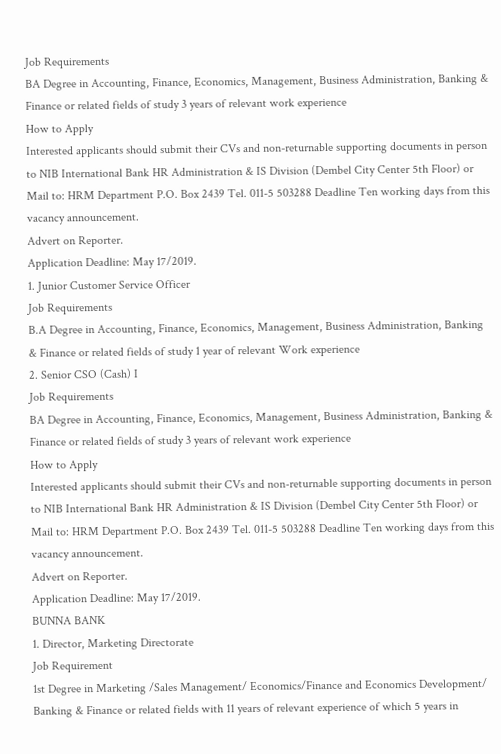Job Requirements
BA Degree in Accounting, Finance, Economics, Management, Business Administration, Banking & Finance or related fields of study 3 years of relevant work experience
How to Apply
Interested applicants should submit their CVs and non-returnable supporting documents in person to NIB International Bank HR Administration & IS Division (Dembel City Center 5th Floor) or Mail to: HRM Department P.O. Box 2439 Tel. 011-5 503288 Deadline Ten working days from this vacancy announcement.
Advert on Reporter.
Application Deadline: May 17/2019.
1. Junior Customer Service Officer
Job Requirements
B.A Degree in Accounting, Finance, Economics, Management, Business Administration, Banking & Finance or related fields of study 1 year of relevant Work experience
2. Senior CSO (Cash) I
Job Requirements
BA Degree in Accounting, Finance, Economics, Management, Business Administration, Banking & Finance or related fields of study 3 years of relevant work experience
How to Apply
Interested applicants should submit their CVs and non-returnable supporting documents in person to NIB International Bank HR Administration & IS Division (Dembel City Center 5th Floor) or Mail to: HRM Department P.O. Box 2439 Tel. 011-5 503288 Deadline Ten working days from this vacancy announcement.
Advert on Reporter.
Application Deadline: May 17/2019.
BUNNA BANK
1. Director, Marketing Directorate
Job Requirement
1st Degree in Marketing /Sales Management/ Economics/Finance and Economics Development/ Banking & Finance or related fields with 11 years of relevant experience of which 5 years in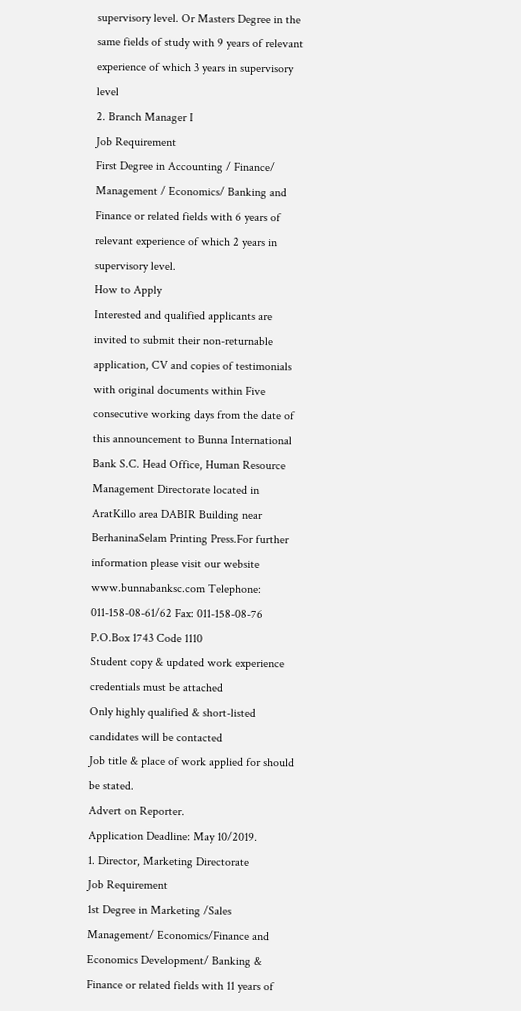supervisory level. Or Masters Degree in the same fields of study with 9 years of relevant experience of which 3 years in supervisory level
2. Branch Manager I
Job Requirement
First Degree in Accounting / Finance/ Management / Economics/ Banking and Finance or related fields with 6 years of relevant experience of which 2 years in supervisory level.
How to Apply
Interested and qualified applicants are invited to submit their non-returnable application, CV and copies of testimonials with original documents within Five consecutive working days from the date of this announcement to Bunna International Bank S.C. Head Office, Human Resource Management Directorate located in AratKillo area DABIR Building near BerhaninaSelam Printing Press.For further information please visit our website www.bunnabanksc.com Telephone: 011-158-08-61/62 Fax: 011-158-08-76 P.O.Box 1743 Code 1110
Student copy & updated work experience credentials must be attached
Only highly qualified & short-listed candidates will be contacted
Job title & place of work applied for should be stated.
Advert on Reporter.
Application Deadline: May 10/2019.
1. Director, Marketing Directorate
Job Requirement
1st Degree in Marketing /Sales Management/ Economics/Finance and Economics Development/ Banking & Finance or related fields with 11 years of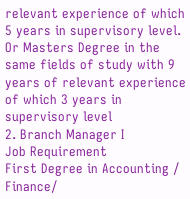relevant experience of which 5 years in supervisory level. Or Masters Degree in the same fields of study with 9 years of relevant experience of which 3 years in supervisory level
2. Branch Manager I
Job Requirement
First Degree in Accounting / Finance/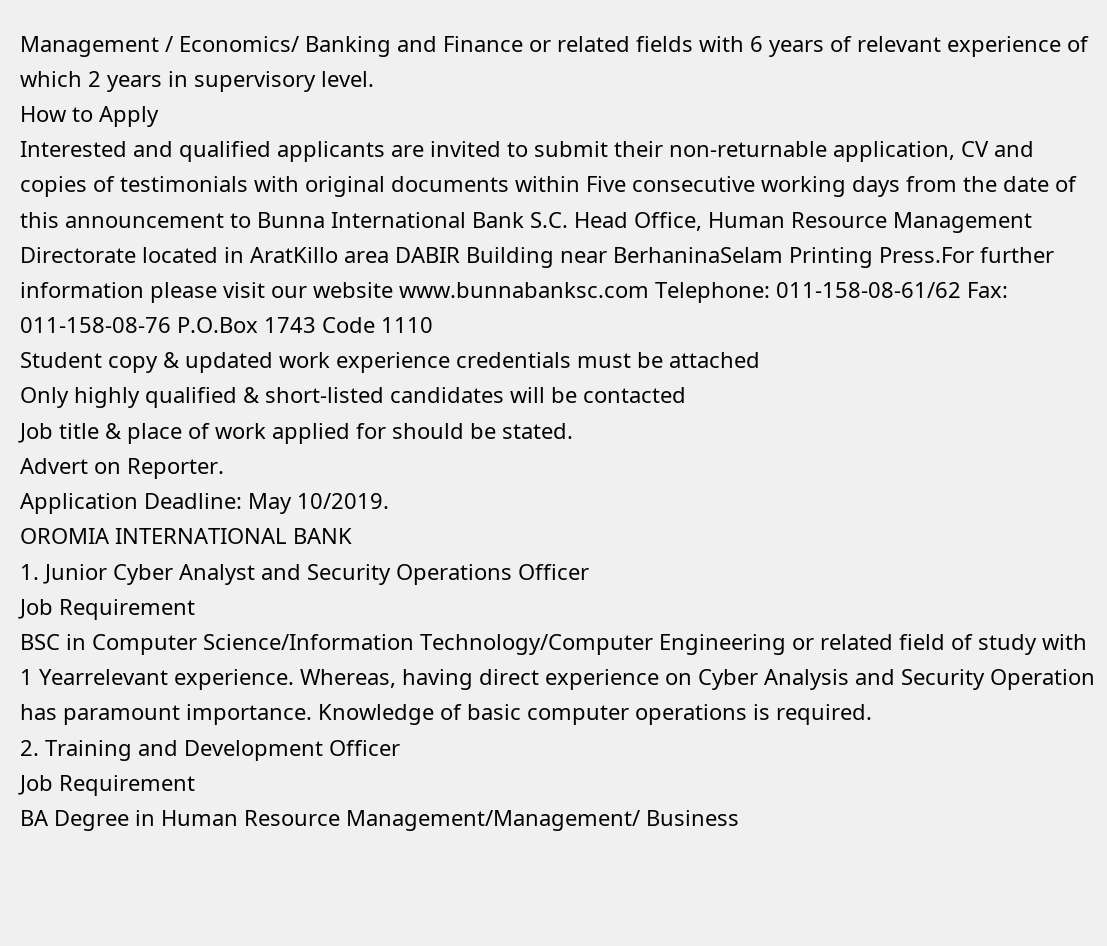Management / Economics/ Banking and Finance or related fields with 6 years of relevant experience of which 2 years in supervisory level.
How to Apply
Interested and qualified applicants are invited to submit their non-returnable application, CV and copies of testimonials with original documents within Five consecutive working days from the date of this announcement to Bunna International Bank S.C. Head Office, Human Resource Management Directorate located in AratKillo area DABIR Building near BerhaninaSelam Printing Press.For further information please visit our website www.bunnabanksc.com Telephone: 011-158-08-61/62 Fax: 011-158-08-76 P.O.Box 1743 Code 1110
Student copy & updated work experience credentials must be attached
Only highly qualified & short-listed candidates will be contacted
Job title & place of work applied for should be stated.
Advert on Reporter.
Application Deadline: May 10/2019.
OROMIA INTERNATIONAL BANK
1. Junior Cyber Analyst and Security Operations Officer
Job Requirement
BSC in Computer Science/Information Technology/Computer Engineering or related field of study with 1 Yearrelevant experience. Whereas, having direct experience on Cyber Analysis and Security Operation has paramount importance. Knowledge of basic computer operations is required.
2. Training and Development Officer
Job Requirement
BA Degree in Human Resource Management/Management/ Business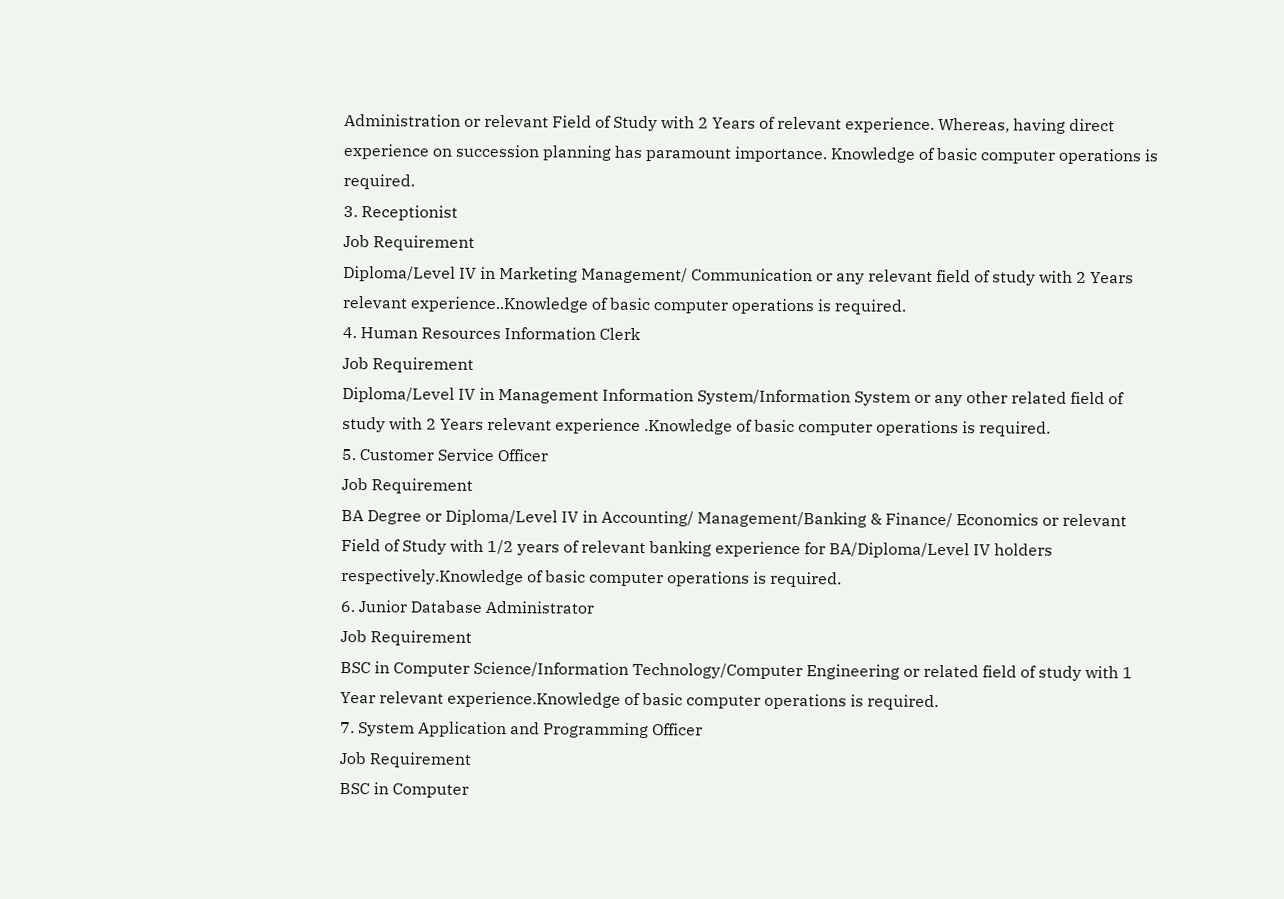Administration or relevant Field of Study with 2 Years of relevant experience. Whereas, having direct experience on succession planning has paramount importance. Knowledge of basic computer operations is required.
3. Receptionist
Job Requirement
Diploma/Level IV in Marketing Management/ Communication or any relevant field of study with 2 Years relevant experience..Knowledge of basic computer operations is required.
4. Human Resources Information Clerk
Job Requirement
Diploma/Level IV in Management Information System/Information System or any other related field of study with 2 Years relevant experience .Knowledge of basic computer operations is required.
5. Customer Service Officer
Job Requirement
BA Degree or Diploma/Level IV in Accounting/ Management/Banking & Finance/ Economics or relevant Field of Study with 1/2 years of relevant banking experience for BA/Diploma/Level IV holders respectively.Knowledge of basic computer operations is required.
6. Junior Database Administrator
Job Requirement
BSC in Computer Science/Information Technology/Computer Engineering or related field of study with 1 Year relevant experience.Knowledge of basic computer operations is required.
7. System Application and Programming Officer
Job Requirement
BSC in Computer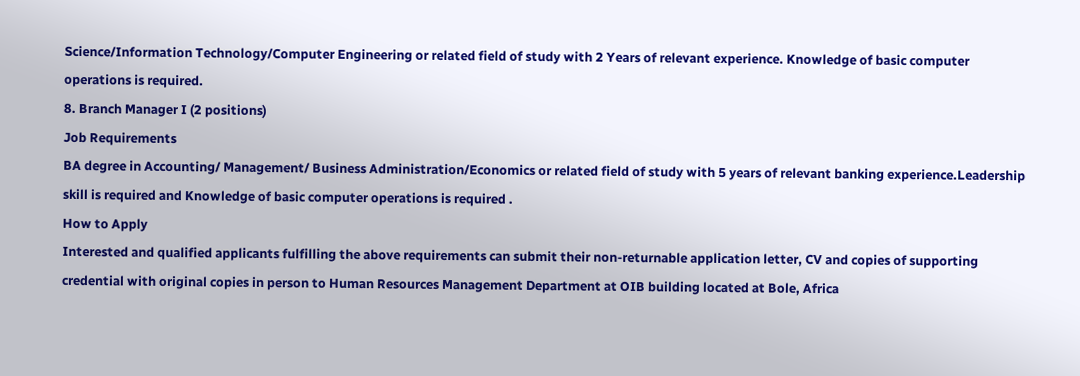Science/Information Technology/Computer Engineering or related field of study with 2 Years of relevant experience. Knowledge of basic computer operations is required.
8. Branch Manager I (2 positions)
Job Requirements
BA degree in Accounting/ Management/ Business Administration/Economics or related field of study with 5 years of relevant banking experience.Leadership skill is required and Knowledge of basic computer operations is required .
How to Apply
Interested and qualified applicants fulfilling the above requirements can submit their non-returnable application letter, CV and copies of supporting credential with original copies in person to Human Resources Management Department at OIB building located at Bole, Africa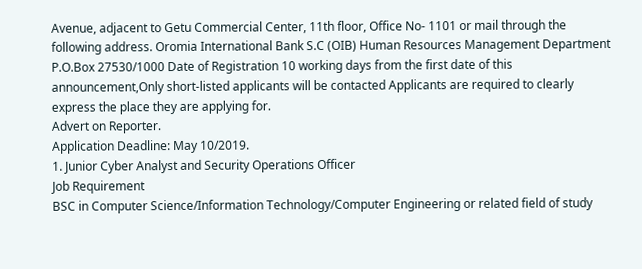Avenue, adjacent to Getu Commercial Center, 11th floor, Office No- 1101 or mail through the following address. Oromia International Bank S.C (OIB) Human Resources Management Department P.O.Box 27530/1000 Date of Registration 10 working days from the first date of this announcement,Only short-listed applicants will be contacted Applicants are required to clearly express the place they are applying for.
Advert on Reporter.
Application Deadline: May 10/2019.
1. Junior Cyber Analyst and Security Operations Officer
Job Requirement
BSC in Computer Science/Information Technology/Computer Engineering or related field of study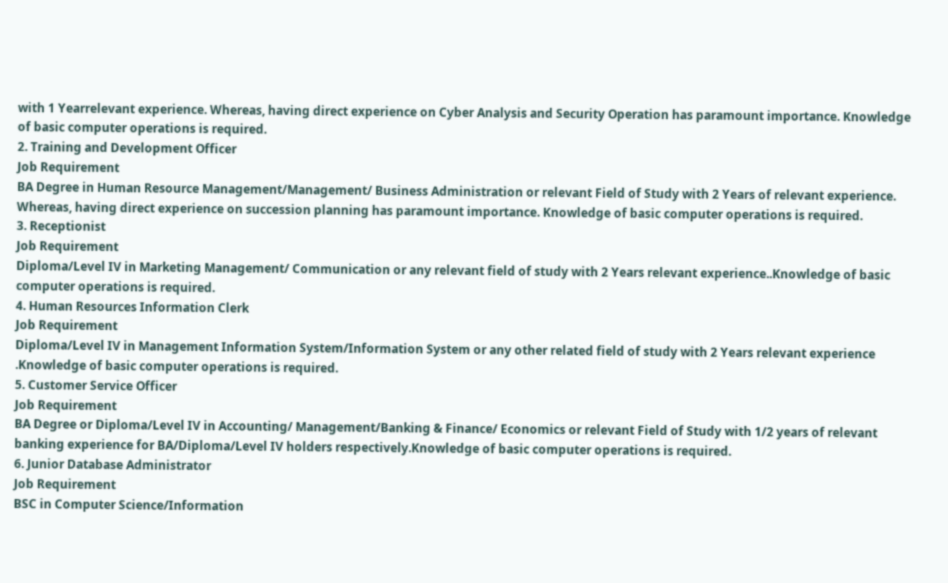with 1 Yearrelevant experience. Whereas, having direct experience on Cyber Analysis and Security Operation has paramount importance. Knowledge of basic computer operations is required.
2. Training and Development Officer
Job Requirement
BA Degree in Human Resource Management/Management/ Business Administration or relevant Field of Study with 2 Years of relevant experience. Whereas, having direct experience on succession planning has paramount importance. Knowledge of basic computer operations is required.
3. Receptionist
Job Requirement
Diploma/Level IV in Marketing Management/ Communication or any relevant field of study with 2 Years relevant experience..Knowledge of basic computer operations is required.
4. Human Resources Information Clerk
Job Requirement
Diploma/Level IV in Management Information System/Information System or any other related field of study with 2 Years relevant experience .Knowledge of basic computer operations is required.
5. Customer Service Officer
Job Requirement
BA Degree or Diploma/Level IV in Accounting/ Management/Banking & Finance/ Economics or relevant Field of Study with 1/2 years of relevant banking experience for BA/Diploma/Level IV holders respectively.Knowledge of basic computer operations is required.
6. Junior Database Administrator
Job Requirement
BSC in Computer Science/Information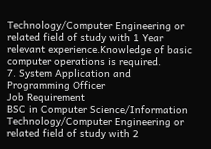Technology/Computer Engineering or related field of study with 1 Year relevant experience.Knowledge of basic computer operations is required.
7. System Application and Programming Officer
Job Requirement
BSC in Computer Science/Information Technology/Computer Engineering or related field of study with 2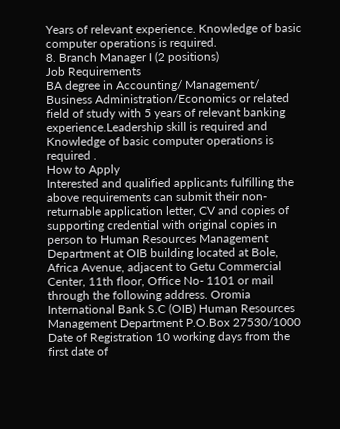Years of relevant experience. Knowledge of basic computer operations is required.
8. Branch Manager I (2 positions)
Job Requirements
BA degree in Accounting/ Management/ Business Administration/Economics or related field of study with 5 years of relevant banking experience.Leadership skill is required and Knowledge of basic computer operations is required .
How to Apply
Interested and qualified applicants fulfilling the above requirements can submit their non-returnable application letter, CV and copies of supporting credential with original copies in person to Human Resources Management Department at OIB building located at Bole, Africa Avenue, adjacent to Getu Commercial Center, 11th floor, Office No- 1101 or mail through the following address. Oromia International Bank S.C (OIB) Human Resources Management Department P.O.Box 27530/1000 Date of Registration 10 working days from the first date of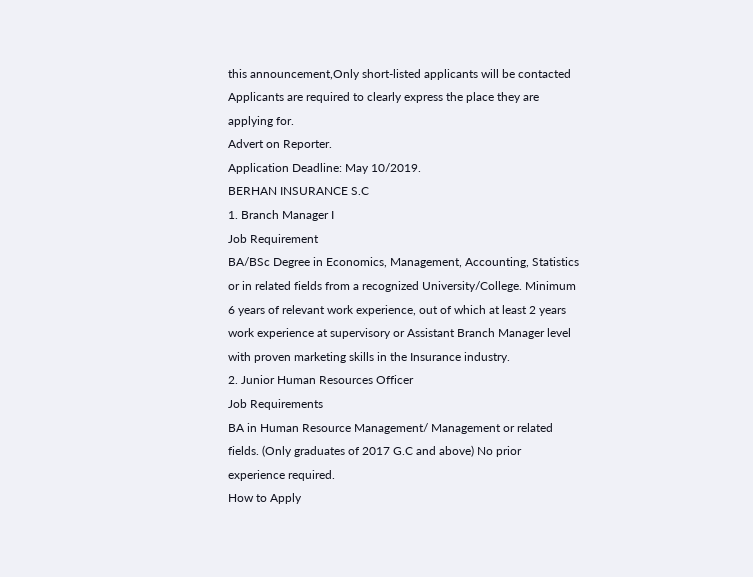this announcement,Only short-listed applicants will be contacted Applicants are required to clearly express the place they are applying for.
Advert on Reporter.
Application Deadline: May 10/2019.
BERHAN INSURANCE S.C
1. Branch Manager I
Job Requirement
BA/BSc Degree in Economics, Management, Accounting, Statistics or in related fields from a recognized University/College. Minimum 6 years of relevant work experience, out of which at least 2 years work experience at supervisory or Assistant Branch Manager level with proven marketing skills in the Insurance industry.
2. Junior Human Resources Officer
Job Requirements
BA in Human Resource Management/ Management or related fields. (Only graduates of 2017 G.C and above) No prior experience required.
How to Apply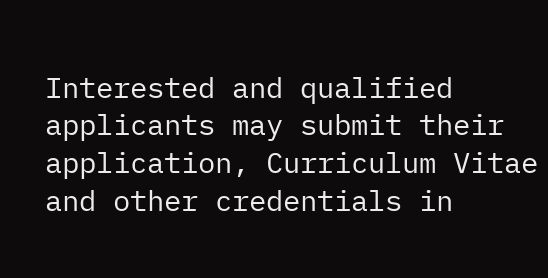Interested and qualified applicants may submit their application, Curriculum Vitae and other credentials in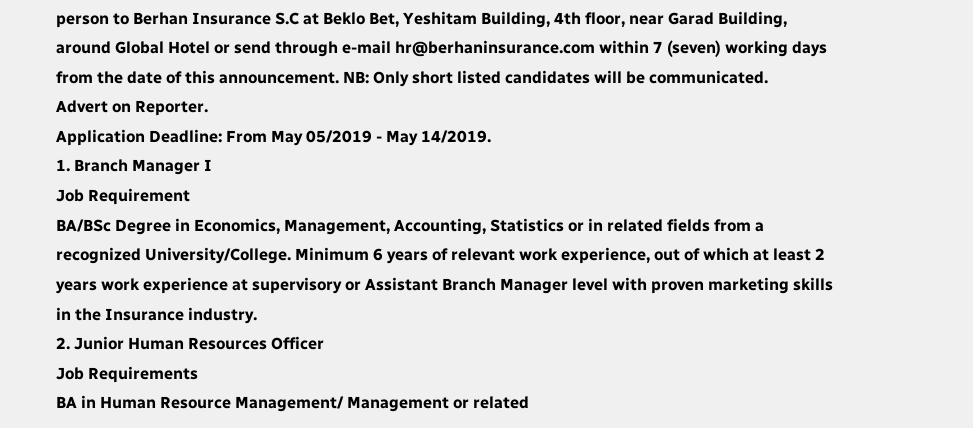person to Berhan Insurance S.C at Beklo Bet, Yeshitam Building, 4th floor, near Garad Building, around Global Hotel or send through e-mail hr@berhaninsurance.com within 7 (seven) working days from the date of this announcement. NB: Only short listed candidates will be communicated.
Advert on Reporter.
Application Deadline: From May 05/2019 - May 14/2019.
1. Branch Manager I
Job Requirement
BA/BSc Degree in Economics, Management, Accounting, Statistics or in related fields from a recognized University/College. Minimum 6 years of relevant work experience, out of which at least 2 years work experience at supervisory or Assistant Branch Manager level with proven marketing skills in the Insurance industry.
2. Junior Human Resources Officer
Job Requirements
BA in Human Resource Management/ Management or related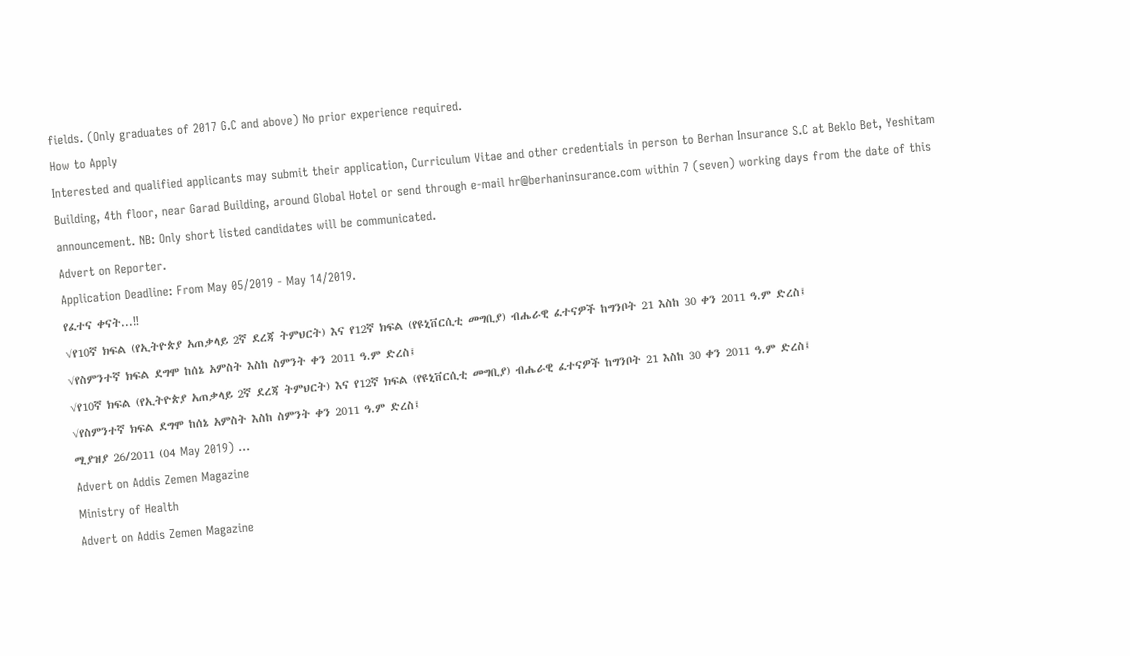fields. (Only graduates of 2017 G.C and above) No prior experience required.
How to Apply
Interested and qualified applicants may submit their application, Curriculum Vitae and other credentials in person to Berhan Insurance S.C at Beklo Bet, Yeshitam Building, 4th floor, near Garad Building, around Global Hotel or send through e-mail hr@berhaninsurance.com within 7 (seven) working days from the date of this announcement. NB: Only short listed candidates will be communicated.
Advert on Reporter.
Application Deadline: From May 05/2019 - May 14/2019.
የፈተና ቀናት...‼
√የ10ኛ ክፍል (የኢትዮጵያ አጠቃላይ 2ኛ ደረጃ ትምህርት) እና የ12ኛ ክፍል (የዩኒቨርሲቲ መግቢያ) ብሔራዊ ፈተናዎች ከግንቦት 21 እስከ 30 ቀን 2011 ዓ.ም ድረስ፤
√የስምንተኛ ክፍል ደግሞ ከሰኔ አምስት እስከ ስምንት ቀን 2011 ዓ.ም ድረስ፤
√የ10ኛ ክፍል (የኢትዮጵያ አጠቃላይ 2ኛ ደረጃ ትምህርት) እና የ12ኛ ክፍል (የዩኒቨርሲቲ መግቢያ) ብሔራዊ ፈተናዎች ከግንቦት 21 እስከ 30 ቀን 2011 ዓ.ም ድረስ፤
√የስምንተኛ ክፍል ደግሞ ከሰኔ አምስት እስከ ስምንት ቀን 2011 ዓ.ም ድረስ፤
ሚያዝያ 26/2011 (04 May 2019) ...
Advert on Addis Zemen Magazine
Ministry of Health
Advert on Addis Zemen Magazine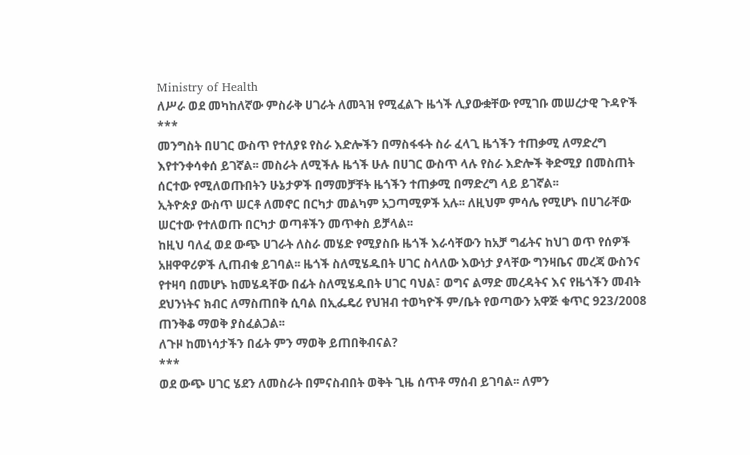Ministry of Health
ለሥራ ወደ መካከለኛው ምስራቅ ሀገራት ለመጓዝ የሚፈልጉ ዜጎች ሊያውቋቸው የሚገቡ መሠረታዊ ጉዳዮች
***
መንግስት በሀገር ውስጥ የተለያዩ የስራ እድሎችን በማስፋፋት ስራ ፈላጊ ዜጎችን ተጠቃሚ ለማድረግ እየተንቀሳቀሰ ይገኛል፡፡ መስራት ለሚችሉ ዜጎች ሁሉ በሀገር ውስጥ ላሉ የስራ እድሎች ቅድሚያ በመስጠት ሰርተው የሚለወጡበትን ሁኔታዎች በማመቻቸት ዜጎችን ተጠቃሚ በማድረግ ላይ ይገኛል፡፡
ኢትዮጵያ ውስጥ ሠርቶ ለመኖር በርካታ መልካም አጋጣሚዎች አሉ፡፡ ለዚህም ምሳሌ የሚሆኑ በሀገራቸው ሠርተው የተለወጡ በርካታ ወጣቶችን መጥቀስ ይቻላል፡፡
ከዚህ ባለፈ ወደ ውጭ ሀገራት ለስራ መሄድ የሚያስቡ ዜጎች እራሳቸውን ከአቻ ግፊትና ከህገ ወጥ የሰዎች አዘዋዋሪዎች ሊጠብቁ ይገባል፡፡ ዜጎች ስለሚሄዱበት ሀገር ስላለው እውነታ ያላቸው ግንዛቤና መረጃ ውስንና የተዛባ በመሆኑ ከመሄዳቸው በፊት ስለሚሄዱበት ሀገር ባህል፣ ወግና ልማድ መረዳትና እና የዜጎችን መብት ደህንነትና ክብር ለማስጠበቅ ሲባል በኢፌዴሪ የህዝብ ተወካዮች ም/ቤት የወጣውን አዋጅ ቁጥር 923/2008 ጠንቅቆ ማወቅ ያስፈልጋል፡፡
ለጉዞ ከመነሳታችን በፊት ምን ማወቅ ይጠበቅብናል?
***
ወደ ውጭ ሀገር ሄደን ለመስራት በምናስብበት ወቅት ጊዜ ሰጥቶ ማሰብ ይገባል፡፡ ለምን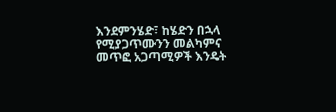እንደምንሄድ፣ ከሄድን በኋላ የሚያጋጥሙንን መልካምና መጥፎ አጋጣሚዎች እንዴት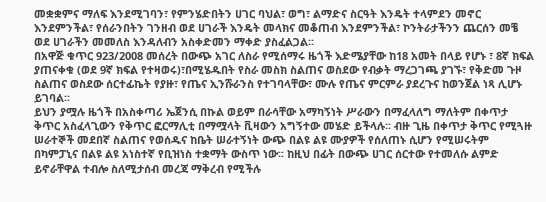መቋቋምና ማለፍ እንደሚገባን፣ የምንሄድበትን ሀገር ባህል፣ ወግ፣ ልማድና ስርዓት እንዴት ተላምደን መኖር እንደምንችል፣ የሰራንበትን ገንዘብ ወደ ሀገራች እንዴት መላክና መቆጠብ እንደምንችል፣ ኮንትራታችንን ጨርሰን መቼ ወደ ሀገራችን መመለስ እንዳለብን አስቀድመን ማቀድ ያስፈልጋል፡፡
በአዋጅ ቁጥር 923/2008 መሰረት በውጭ አገር ለስራ የሚሰማሩ ዜጎች እድሜያቸው ከ18 አመት በላይ የሆኑ ፣ 8ኛ ክፍል ያጠናቀቁ (ወደ 9ኛ ክፍል የተዛወሩ)፣በሚሄዱበት የስራ መስክ ስልጠና ወስደው የብቃት ማረጋገጫ ያገኙ፣ የቅድመ ጉዞ ስልጠና ወስደው ሰርተፊኬት የያዙ፣ የጤና ኢንሹራንስ የተገባላቸው፣ ሙሉ የጤና ምርምራ ያደረጉና ከወንጀል ነጻ ሊሆኑ ይገባል፡፡
ይህን ያሟሉ ዜጎች በአስቀጣሪ ኤጀንሲ በኩል ወይም በራሳቸው አማካኝነት ሥራውን በማፈላለግ ማለትም በቀጥታ ቅጥር አስፈላጊውን የቅጥር ፎርማሊቲ በማሟላት ቪዛውን አግኝተው መሄድ ይችላሉ፡፡ ብዙ ጊዜ በቀጥታ ቅጥር የሚጓዙ ሠራተኞች መደበኛ ስልጠና የወሰዱና ከቤት ሠራተኝነት ውጭ በልዩ ልዩ ሙያዎች የሰለጠኑ ሲሆን የሚሠሩትም በካምፓኒና በልዩ ልዩ አነስተኛ የቢዝነስ ተቋማት ውስጥ ነው፡፡ ከዚህ በፊት በውጭ ሀገር ሰርተው የተመለሱ ልምድ ይኖራቸዋል ተብሎ ስለሚታሰብ መረጃ ማቅረብ የሚችሉ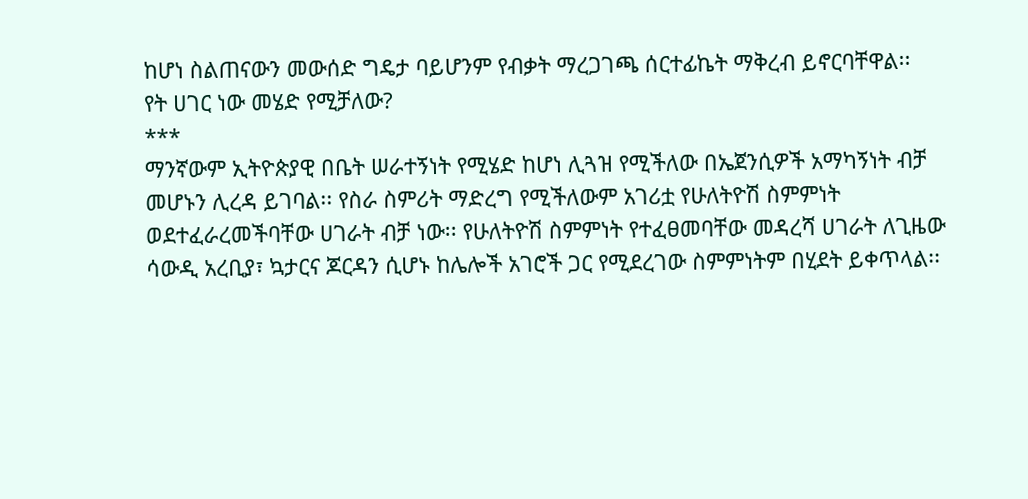ከሆነ ስልጠናውን መውሰድ ግዴታ ባይሆንም የብቃት ማረጋገጫ ሰርተፊኬት ማቅረብ ይኖርባቸዋል፡፡
የት ሀገር ነው መሄድ የሚቻለው?
***
ማንኛውም ኢትዮጵያዊ በቤት ሠራተኝነት የሚሄድ ከሆነ ሊጓዝ የሚችለው በኤጀንሲዎች አማካኝነት ብቻ መሆኑን ሊረዳ ይገባል፡፡ የስራ ስምሪት ማድረግ የሚችለውም አገሪቷ የሁለትዮሽ ስምምነት ወደተፈራረመችባቸው ሀገራት ብቻ ነው፡፡ የሁለትዮሽ ስምምነት የተፈፀመባቸው መዳረሻ ሀገራት ለጊዜው ሳውዲ አረቢያ፣ ኳታርና ጆርዳን ሲሆኑ ከሌሎች አገሮች ጋር የሚደረገው ስምምነትም በሂደት ይቀጥላል፡፡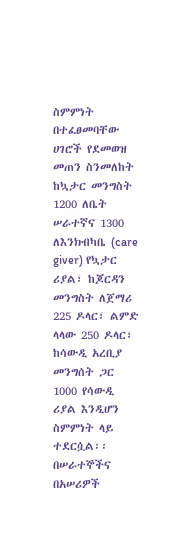ስምምነት በተፈፀመባቸው ሀገሮች የደመወዝ መጠን ስንመለከት ከኳታር መንግስት 1200 ለቤት ሠራተኛና 1300 ለእንክብካቤ (care giver) የኳታር ሪያል፣ ከጆርዳን መንግስት ለጀማሪ 225 ዶላር፣ ልምድ ላላው 250 ዶላር፣ ከሳውዲ አረቢያ መንግሰት ጋር 1000 የሳውዲ ሪያል እንዲሆን ስምምነት ላይ ተደርሷል፡፡
በሠራተኞችና በአሠሪዎች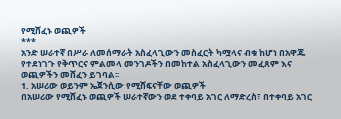የሚሸፈኑ ወጪዎች
***
አንድ ሠራተኛ በሥራ ለመሰማራት አስፈላጊውን መስፈርት ካሟላና ብቁ ከሆነ በአዋጁ የተደነገጉ የቅጥርና ምልመላ መንገዶችን በመከተል አስፈላጊውን መፈጸም እና ወጪዎችን መሸፈን ይገባል፡፡
1. አሠሪው ወይንም ኤጀንሲው የሚሸፍናቸው ወጪዎች
በአሠሪው የሚሸፈኑ ወጪዎች ሠራተኛውን ወደ ተቀባይ አገር ለማድረስ፣ በተቀባይ አገር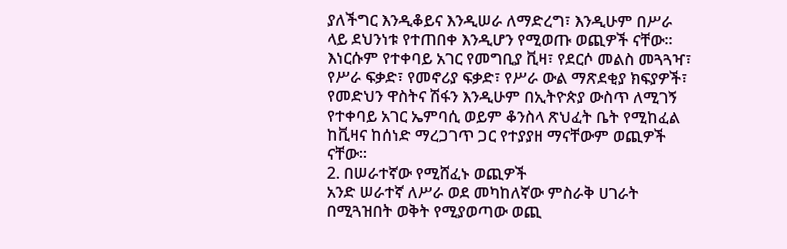ያለችግር እንዲቆይና እንዲሠራ ለማድረግ፣ እንዲሁም በሥራ ላይ ደህንነቱ የተጠበቀ እንዲሆን የሚወጡ ወጪዎች ናቸው፡፡
እነርሱም የተቀባይ አገር የመግቢያ ቪዛ፣ የደርሶ መልስ መጓጓዣ፣ የሥራ ፍቃድ፣ የመኖሪያ ፍቃድ፣ የሥራ ውል ማጽደቂያ ክፍያዎች፣ የመድህን ዋስትና ሽፋን እንዲሁም በኢትዮጵያ ውስጥ ለሚገኝ የተቀባይ አገር ኤምባሲ ወይም ቆንስላ ጽህፈት ቤት የሚከፈል ከቪዛና ከሰነድ ማረጋገጥ ጋር የተያያዘ ማናቸውም ወጪዎች ናቸው፡፡
2. በሠራተኛው የሚሸፈኑ ወጪዎች
አንድ ሠራተኛ ለሥራ ወደ መካከለኛው ምስራቅ ሀገራት በሚጓዝበት ወቅት የሚያወጣው ወጪ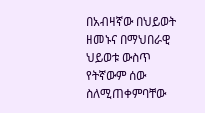በአብዛኛው በህይወት ዘመኑና በማህበራዊ ህይወቱ ውስጥ የትኛውም ሰው ስለሚጠቀምባቸው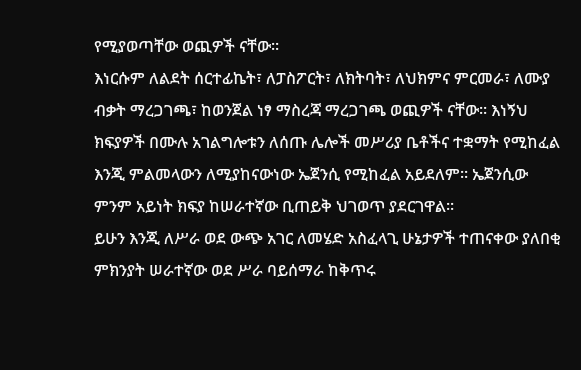የሚያወጣቸው ወጪዎች ናቸው፡፡
እነርሱም ለልደት ሰርተፊኬት፣ ለፓስፖርት፣ ለክትባት፣ ለህክምና ምርመራ፣ ለሙያ ብቃት ማረጋገጫ፣ ከወንጀል ነፃ ማስረጃ ማረጋገጫ ወጪዎች ናቸው፡፡ እነኝህ ክፍያዎች በሙሉ አገልግሎቱን ለሰጡ ሌሎች መሥሪያ ቤቶችና ተቋማት የሚከፈል እንጂ ምልመላውን ለሚያከናውነው ኤጀንሲ የሚከፈል አይደለም፡፡ ኤጀንሲው ምንም አይነት ክፍያ ከሠራተኛው ቢጠይቅ ህገወጥ ያደርገዋል፡፡
ይሁን እንጂ ለሥራ ወደ ውጭ አገር ለመሄድ አስፈላጊ ሁኔታዎች ተጠናቀው ያለበቂ ምክንያት ሠራተኛው ወደ ሥራ ባይሰማራ ከቅጥሩ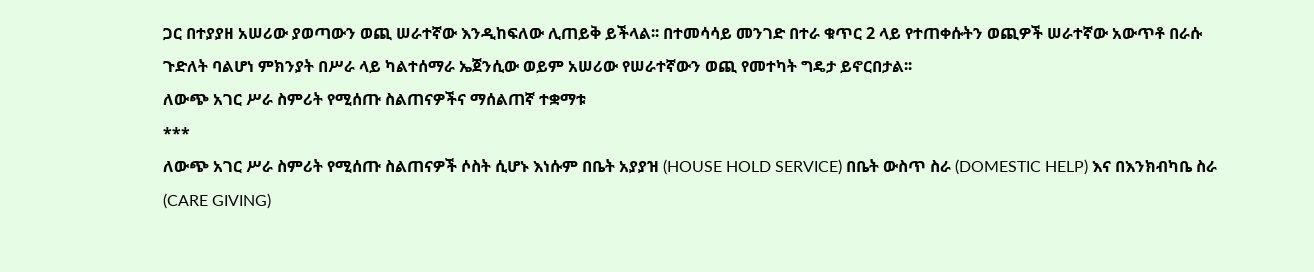ጋር በተያያዘ አሠሪው ያወጣውን ወጪ ሠራተኛው እንዲከፍለው ሊጠይቅ ይችላል፡፡ በተመሳሳይ መንገድ በተራ ቁጥር 2 ላይ የተጠቀሱትን ወጪዎች ሠራተኛው አውጥቶ በራሱ ጉድለት ባልሆነ ምክንያት በሥራ ላይ ካልተሰማራ ኤጀንሲው ወይም አሠሪው የሠራተኛውን ወጪ የመተካት ግዴታ ይኖርበታል፡፡
ለውጭ አገር ሥራ ስምሪት የሚሰጡ ስልጠናዎችና ማሰልጠኛ ተቋማቱ
***
ለውጭ አገር ሥራ ስምሪት የሚሰጡ ስልጠናዎች ሶስት ሲሆኑ እነሱም በቤት አያያዝ (HOUSE HOLD SERVICE) በቤት ውስጥ ስራ (DOMESTIC HELP) እና በእንክብካቤ ስራ (CARE GIVING)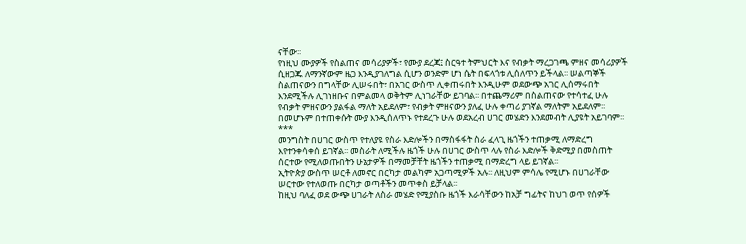ናቸው፡፡
የነዚህ ሙያዎች የስልጠና መሳሪያዎች፣ የሙያ ደረጃ፤ ስርዓተ ትምህርት እና የብቃት ማረጋገጫ ምዘና መሳሪያዎች ሲዘጋጁ ለማንኛውም ዜጋ እንዲያገለግል ሲሆን ወንድም ሆነ ሴት በፍላጎቱ ሊሰለጥን ይችላል፡፡ ሠልጣኞች ስልጠናውን በግላቸው ሊሠሩበት፣ በአገር ውስጥ ሊቀጠሩበት እንዲሁም ወደውጭ አገር ሊሰማሩበት እንደሚችሉ ሊገነዘቡና በምልመላ ወቅትም ሊነገራቸው ይገባል፡፡ በተጨማሪም በስልጠናው የተሳተፈ ሁሉ የብቃት ምዘናውን ያልፋል ማለት አይደለም፣ የብቃት ምዘናውን ያለፈ ሁሉ ቀጣሪ ያገኛል ማለትም አይደለም፡፡ በመሆኑም በተጠቀሱት ሙያ እንዲሰለጥኑ የተደረጉ ሁሉ ወደአረብ ሀገር መሄድን እንደመብት ሊያዩት አይገባም፡፡
***
መንግስት በሀገር ውስጥ የተለያዩ የስራ እድሎችን በማስፋፋት ስራ ፈላጊ ዜጎችን ተጠቃሚ ለማድረግ እየተንቀሳቀሰ ይገኛል፡፡ መስራት ለሚችሉ ዜጎች ሁሉ በሀገር ውስጥ ላሉ የስራ እድሎች ቅድሚያ በመስጠት ሰርተው የሚለወጡበትን ሁኔታዎች በማመቻቸት ዜጎችን ተጠቃሚ በማድረግ ላይ ይገኛል፡፡
ኢትዮጵያ ውስጥ ሠርቶ ለመኖር በርካታ መልካም አጋጣሚዎች አሉ፡፡ ለዚህም ምሳሌ የሚሆኑ በሀገራቸው ሠርተው የተለወጡ በርካታ ወጣቶችን መጥቀስ ይቻላል፡፡
ከዚህ ባለፈ ወደ ውጭ ሀገራት ለስራ መሄድ የሚያስቡ ዜጎች እራሳቸውን ከአቻ ግፊትና ከህገ ወጥ የሰዎች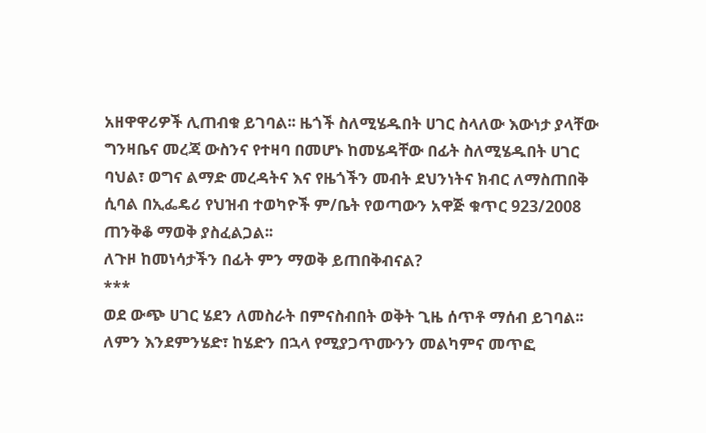አዘዋዋሪዎች ሊጠብቁ ይገባል፡፡ ዜጎች ስለሚሄዱበት ሀገር ስላለው እውነታ ያላቸው ግንዛቤና መረጃ ውስንና የተዛባ በመሆኑ ከመሄዳቸው በፊት ስለሚሄዱበት ሀገር ባህል፣ ወግና ልማድ መረዳትና እና የዜጎችን መብት ደህንነትና ክብር ለማስጠበቅ ሲባል በኢፌዴሪ የህዝብ ተወካዮች ም/ቤት የወጣውን አዋጅ ቁጥር 923/2008 ጠንቅቆ ማወቅ ያስፈልጋል፡፡
ለጉዞ ከመነሳታችን በፊት ምን ማወቅ ይጠበቅብናል?
***
ወደ ውጭ ሀገር ሄደን ለመስራት በምናስብበት ወቅት ጊዜ ሰጥቶ ማሰብ ይገባል፡፡ ለምን እንደምንሄድ፣ ከሄድን በኋላ የሚያጋጥሙንን መልካምና መጥፎ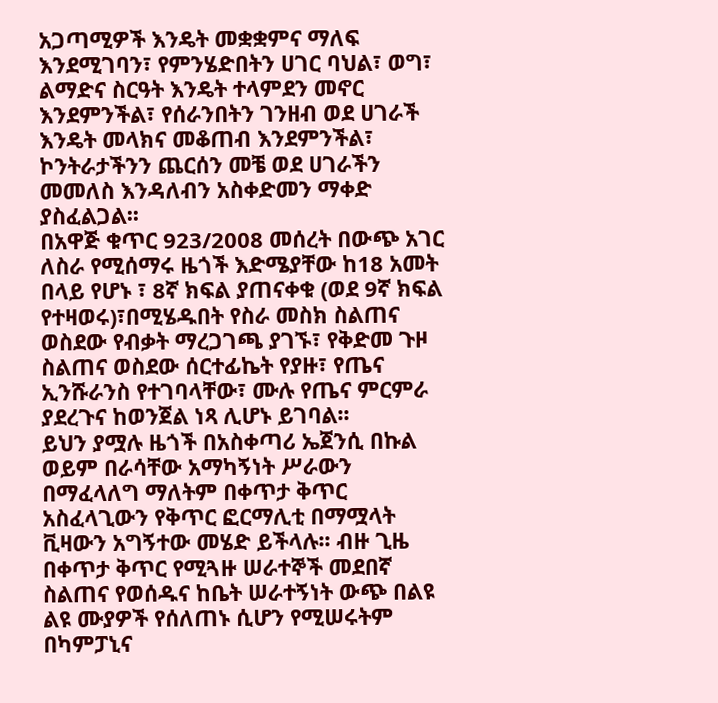አጋጣሚዎች እንዴት መቋቋምና ማለፍ እንደሚገባን፣ የምንሄድበትን ሀገር ባህል፣ ወግ፣ ልማድና ስርዓት እንዴት ተላምደን መኖር እንደምንችል፣ የሰራንበትን ገንዘብ ወደ ሀገራች እንዴት መላክና መቆጠብ እንደምንችል፣ ኮንትራታችንን ጨርሰን መቼ ወደ ሀገራችን መመለስ እንዳለብን አስቀድመን ማቀድ ያስፈልጋል፡፡
በአዋጅ ቁጥር 923/2008 መሰረት በውጭ አገር ለስራ የሚሰማሩ ዜጎች እድሜያቸው ከ18 አመት በላይ የሆኑ ፣ 8ኛ ክፍል ያጠናቀቁ (ወደ 9ኛ ክፍል የተዛወሩ)፣በሚሄዱበት የስራ መስክ ስልጠና ወስደው የብቃት ማረጋገጫ ያገኙ፣ የቅድመ ጉዞ ስልጠና ወስደው ሰርተፊኬት የያዙ፣ የጤና ኢንሹራንስ የተገባላቸው፣ ሙሉ የጤና ምርምራ ያደረጉና ከወንጀል ነጻ ሊሆኑ ይገባል፡፡
ይህን ያሟሉ ዜጎች በአስቀጣሪ ኤጀንሲ በኩል ወይም በራሳቸው አማካኝነት ሥራውን በማፈላለግ ማለትም በቀጥታ ቅጥር አስፈላጊውን የቅጥር ፎርማሊቲ በማሟላት ቪዛውን አግኝተው መሄድ ይችላሉ፡፡ ብዙ ጊዜ በቀጥታ ቅጥር የሚጓዙ ሠራተኞች መደበኛ ስልጠና የወሰዱና ከቤት ሠራተኝነት ውጭ በልዩ ልዩ ሙያዎች የሰለጠኑ ሲሆን የሚሠሩትም በካምፓኒና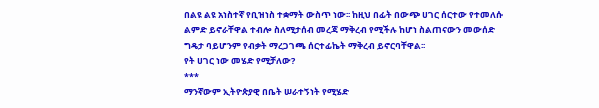በልዩ ልዩ አነስተኛ የቢዝነስ ተቋማት ውስጥ ነው፡፡ ከዚህ በፊት በውጭ ሀገር ሰርተው የተመለሱ ልምድ ይኖራቸዋል ተብሎ ስለሚታሰብ መረጃ ማቅረብ የሚችሉ ከሆነ ስልጠናውን መውሰድ ግዴታ ባይሆንም የብቃት ማረጋገጫ ሰርተፊኬት ማቅረብ ይኖርባቸዋል፡፡
የት ሀገር ነው መሄድ የሚቻለው?
***
ማንኛውም ኢትዮጵያዊ በቤት ሠራተኝነት የሚሄድ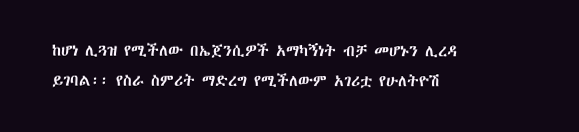ከሆነ ሊጓዝ የሚችለው በኤጀንሲዎች አማካኝነት ብቻ መሆኑን ሊረዳ ይገባል፡፡ የስራ ስምሪት ማድረግ የሚችለውም አገሪቷ የሁለትዮሽ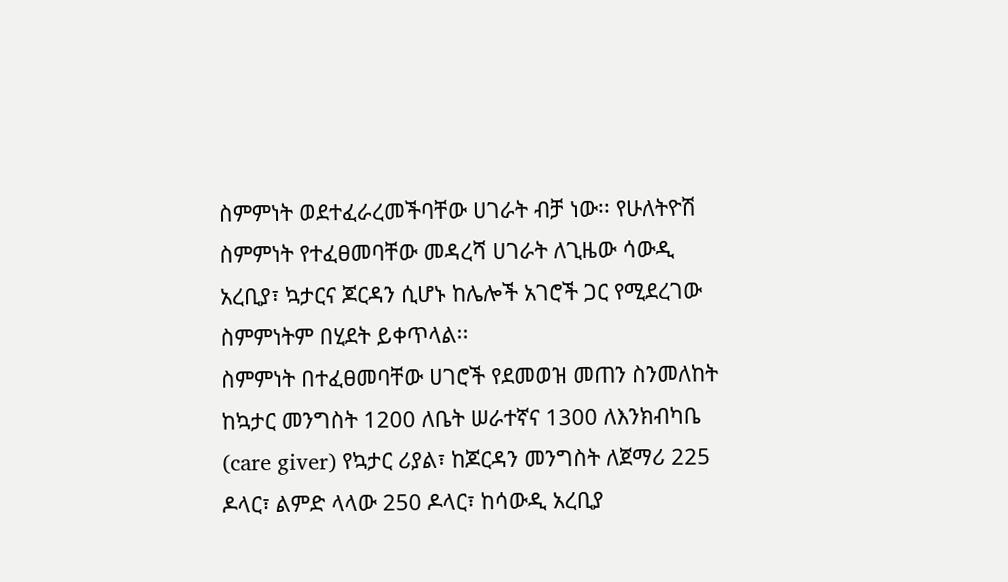ስምምነት ወደተፈራረመችባቸው ሀገራት ብቻ ነው፡፡ የሁለትዮሽ ስምምነት የተፈፀመባቸው መዳረሻ ሀገራት ለጊዜው ሳውዲ አረቢያ፣ ኳታርና ጆርዳን ሲሆኑ ከሌሎች አገሮች ጋር የሚደረገው ስምምነትም በሂደት ይቀጥላል፡፡
ስምምነት በተፈፀመባቸው ሀገሮች የደመወዝ መጠን ስንመለከት ከኳታር መንግስት 1200 ለቤት ሠራተኛና 1300 ለእንክብካቤ (care giver) የኳታር ሪያል፣ ከጆርዳን መንግስት ለጀማሪ 225 ዶላር፣ ልምድ ላላው 250 ዶላር፣ ከሳውዲ አረቢያ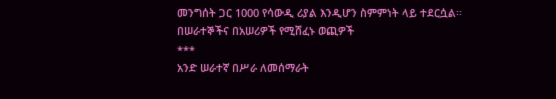መንግሰት ጋር 1000 የሳውዲ ሪያል እንዲሆን ስምምነት ላይ ተደርሷል፡፡
በሠራተኞችና በአሠሪዎች የሚሸፈኑ ወጪዎች
***
አንድ ሠራተኛ በሥራ ለመሰማራት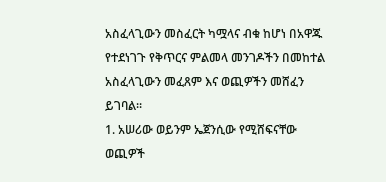አስፈላጊውን መስፈርት ካሟላና ብቁ ከሆነ በአዋጁ የተደነገጉ የቅጥርና ምልመላ መንገዶችን በመከተል አስፈላጊውን መፈጸም እና ወጪዎችን መሸፈን ይገባል፡፡
1. አሠሪው ወይንም ኤጀንሲው የሚሸፍናቸው ወጪዎች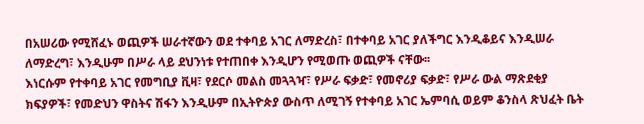በአሠሪው የሚሸፈኑ ወጪዎች ሠራተኛውን ወደ ተቀባይ አገር ለማድረስ፣ በተቀባይ አገር ያለችግር እንዲቆይና እንዲሠራ ለማድረግ፣ እንዲሁም በሥራ ላይ ደህንነቱ የተጠበቀ እንዲሆን የሚወጡ ወጪዎች ናቸው፡፡
እነርሱም የተቀባይ አገር የመግቢያ ቪዛ፣ የደርሶ መልስ መጓጓዣ፣ የሥራ ፍቃድ፣ የመኖሪያ ፍቃድ፣ የሥራ ውል ማጽደቂያ ክፍያዎች፣ የመድህን ዋስትና ሽፋን እንዲሁም በኢትዮጵያ ውስጥ ለሚገኝ የተቀባይ አገር ኤምባሲ ወይም ቆንስላ ጽህፈት ቤት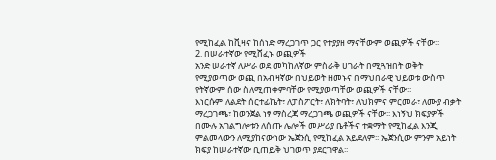የሚከፈል ከቪዛና ከሰነድ ማረጋገጥ ጋር የተያያዘ ማናቸውም ወጪዎች ናቸው፡፡
2. በሠራተኛው የሚሸፈኑ ወጪዎች
አንድ ሠራተኛ ለሥራ ወደ መካከለኛው ምስራቅ ሀገራት በሚጓዝበት ወቅት የሚያወጣው ወጪ በአብዛኛው በህይወት ዘመኑና በማህበራዊ ህይወቱ ውስጥ የትኛውም ሰው ስለሚጠቀምባቸው የሚያወጣቸው ወጪዎች ናቸው፡፡
እነርሱም ለልደት ሰርተፊኬት፣ ለፓስፖርት፣ ለክትባት፣ ለህክምና ምርመራ፣ ለሙያ ብቃት ማረጋገጫ፣ ከወንጀል ነፃ ማስረጃ ማረጋገጫ ወጪዎች ናቸው፡፡ እነኝህ ክፍያዎች በሙሉ አገልግሎቱን ለሰጡ ሌሎች መሥሪያ ቤቶችና ተቋማት የሚከፈል እንጂ ምልመላውን ለሚያከናውነው ኤጀንሲ የሚከፈል አይደለም፡፡ ኤጀንሲው ምንም አይነት ክፍያ ከሠራተኛው ቢጠይቅ ህገወጥ ያደርገዋል፡፡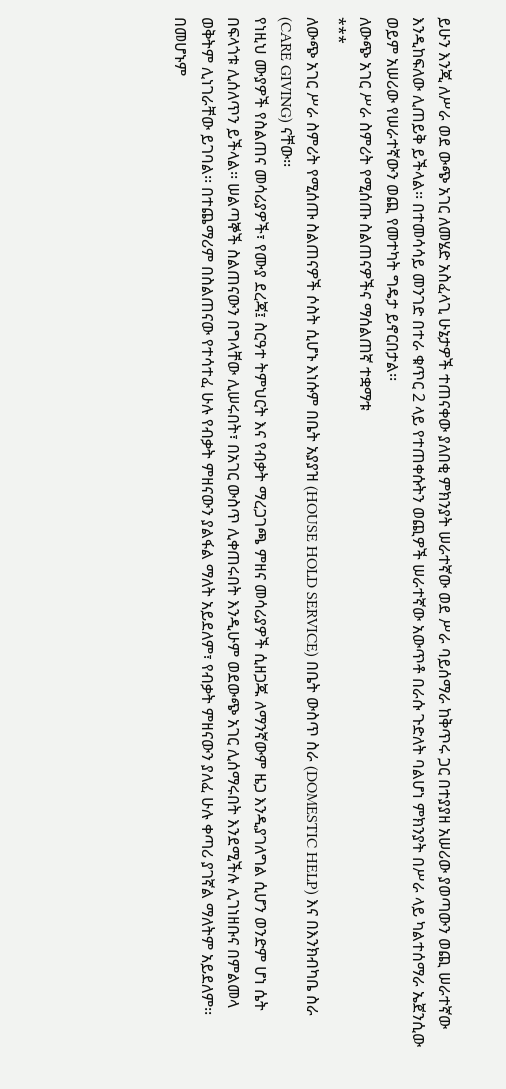ይሁን እንጂ ለሥራ ወደ ውጭ አገር ለመሄድ አስፈላጊ ሁኔታዎች ተጠናቀው ያለበቂ ምክንያት ሠራተኛው ወደ ሥራ ባይሰማራ ከቅጥሩ ጋር በተያያዘ አሠሪው ያወጣውን ወጪ ሠራተኛው እንዲከፍለው ሊጠይቅ ይችላል፡፡ በተመሳሳይ መንገድ በተራ ቁጥር 2 ላይ የተጠቀሱትን ወጪዎች ሠራተኛው አውጥቶ በራሱ ጉድለት ባልሆነ ምክንያት በሥራ ላይ ካልተሰማራ ኤጀንሲው ወይም አሠሪው የሠራተኛውን ወጪ የመተካት ግዴታ ይኖርበታል፡፡
ለውጭ አገር ሥራ ስምሪት የሚሰጡ ስልጠናዎችና ማሰልጠኛ ተቋማቱ
***
ለውጭ አገር ሥራ ስምሪት የሚሰጡ ስልጠናዎች ሶስት ሲሆኑ እነሱም በቤት አያያዝ (HOUSE HOLD SERVICE) በቤት ውስጥ ስራ (DOMESTIC HELP) እና በእንክብካቤ ስራ (CARE GIVING) ናቸው፡፡
የነዚህ ሙያዎች የስልጠና መሳሪያዎች፣ የሙያ ደረጃ፤ ስርዓተ ትምህርት እና የብቃት ማረጋገጫ ምዘና መሳሪያዎች ሲዘጋጁ ለማንኛውም ዜጋ እንዲያገለግል ሲሆን ወንድም ሆነ ሴት በፍላጎቱ ሊሰለጥን ይችላል፡፡ ሠልጣኞች ስልጠናውን በግላቸው ሊሠሩበት፣ በአገር ውስጥ ሊቀጠሩበት እንዲሁም ወደውጭ አገር ሊሰማሩበት እንደሚችሉ ሊገነዘቡና በምልመላ ወቅትም ሊነገራቸው ይገባል፡፡ በተጨማሪም በስልጠናው የተሳተፈ ሁሉ የብቃት ምዘናውን ያልፋል ማለት አይደለም፣ የብቃት ምዘናውን ያለፈ ሁሉ ቀጣሪ ያገኛል ማለትም አይደለም፡፡ በመሆኑም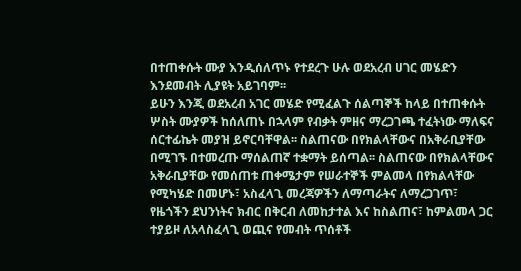በተጠቀሱት ሙያ እንዲሰለጥኑ የተደረጉ ሁሉ ወደአረብ ሀገር መሄድን እንደመብት ሊያዩት አይገባም፡፡
ይሁን እንጂ ወደአረብ አገር መሄድ የሚፈልጉ ሰልጣኞች ከላይ በተጠቀሱት ሦስት ሙያዎች ከሰለጠኑ በኋላም የብቃት ምዘና ማረጋገጫ ተፈትነው ማለፍና ሰርተፊኬት መያዝ ይኖርባቸዋል፡፡ ስልጠናው በየክልላቸውና በአቅራቢያቸው በሚገኙ በተመረጡ ማሰልጠኛ ተቋማት ይሰጣል፡፡ ስልጠናው በየክልላቸውና አቅራቢያቸው የመሰጠቱ ጠቀሜታም የሠራተኞች ምልመላ በየክልላቸው የሚካሄድ በመሆኑ፣ አስፈላጊ መረጃዎችን ለማጣራትና ለማረጋገጥ፣ የዜጎችን ደህንነትና ክብር በቅርብ ለመከታተል እና ከስልጠና፣ ከምልመላ ጋር ተያይዞ ለአላስፈላጊ ወጪና የመብት ጥሰቶች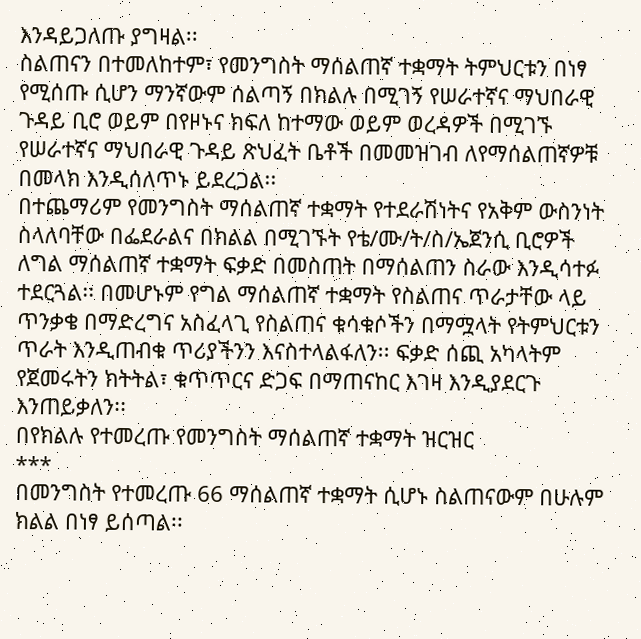እንዳይጋለጡ ያግዛል፡፡
ስልጠናን በተመለከተም፣ የመንግስት ማሰልጠኛ ተቋማት ትምህርቱን በነፃ የሚሰጡ ሲሆን ማንኛውም ሰልጣኝ በክልሉ በሚገኝ የሠራተኛና ማህበራዊ ጉዳይ ቢሮ ወይም በየዞኑና ክፍለ ከተማው ወይም ወረዳዎች በሚገኙ የሠራተኛና ማህበራዊ ጉዳይ ጽህፈት ቤቶች በመመዝገብ ለየማሰልጠኛዎቹ በመላክ እንዲሰለጥኑ ይደረጋል፡፡
በተጨማሪም የመንግስት ማሰልጠኛ ተቋማት የተደራሽነትና የአቅም ውስንነት ስላለባቸው በፌደራልና በክልል በሚገኙት የቴ/ሙ/ት/ስ/ኤጀንሲ ቢሮዎች ለግል ማሰልጠኛ ተቋማት ፍቃድ በመስጠት በማሰልጠን ስራው እንዲሳተፉ ተደርጓል፡፡ በመሆኑም የግል ማሰልጠኛ ተቋማት የስልጠና ጥራታቸው ላይ ጥንቃቄ በማድረግና አስፈላጊ የስልጠና ቁሳቁሶችን በማሟላት የትምህርቱን ጥራት እንዲጠብቁ ጥሪያችንን እናስተላልፋለን፡፡ ፍቃድ ሰጪ አካላትም የጀመሩትን ክትትል፣ ቁጥጥርና ድጋፍ በማጠናከር እገዛ እንዲያደርጉ እንጠይቃለን፡፡
በየክልሉ የተመረጡ የመንግስት ማሰልጠኛ ተቋማት ዝርዝር
***
በመንግስት የተመረጡ 66 ማሰልጠኛ ተቋማት ሲሆኑ ስልጠናውም በሁሉም ክልል በነፃ ይሰጣል፡፡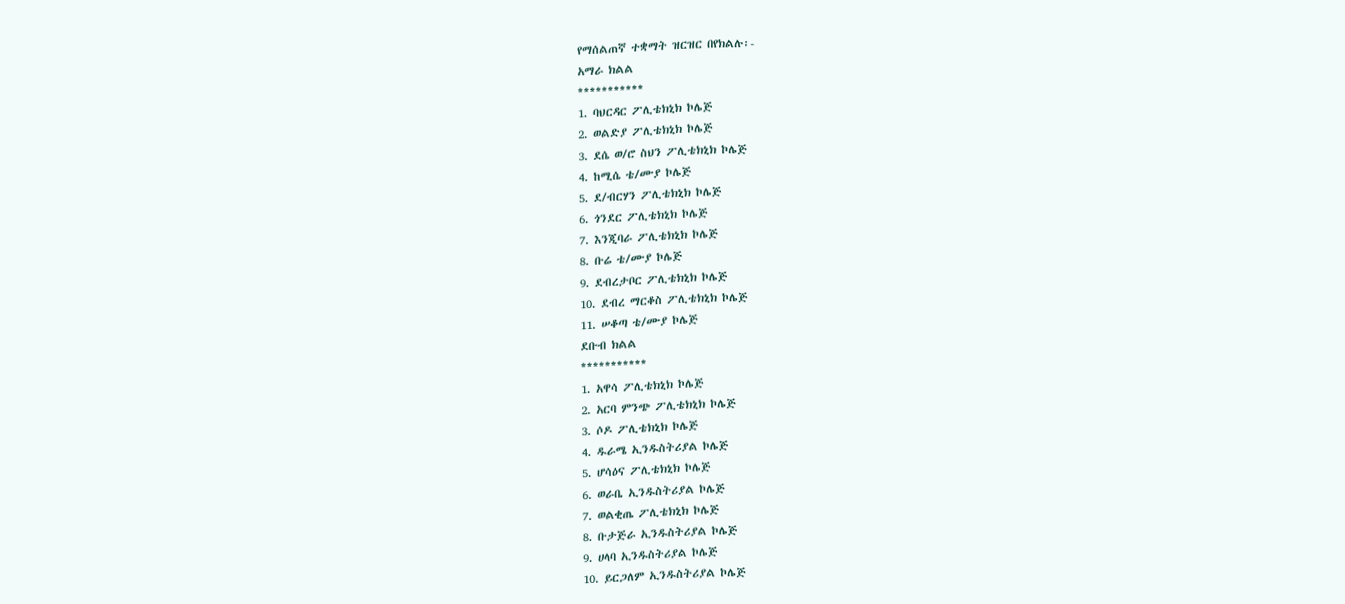የማሰልጠኛ ተቋማት ዝርዝር በየክልሉ፡-
አማራ ክልል
***********
1. ባህርዳር ፖሊቴክኒክ ኮሌጅ
2. ወልድያ ፖሊቴክኒክ ኮሌጅ
3. ደሴ ወ/ሮ ስህን ፖሊቴክኒክ ኮሌጅ
4. ከሚሴ ቴ/ሙያ ኮሌጅ
5. ደ/ብርሃን ፖሊቴክኒክ ኮሌጅ
6. ጎንደር ፖሊቴክኒክ ኮሌጅ
7. እንጂባራ ፖሊቴክኒክ ኮሌጅ
8. ቡሬ ቴ/ሙያ ኮሌጅ
9. ደብረታቦር ፖሊቴክኒክ ኮሌጅ
10. ደብረ ማርቆስ ፖሊቴክኒክ ኮሌጅ
11. ሠቆጣ ቴ/ሙያ ኮሌጅ
ደቡብ ክልል
***********
1. አዋሳ ፖሊቴክኒክ ኮሌጅ
2. አርባ ምንጭ ፖሊቴክኒክ ኮሌጅ
3. ሶዶ ፖሊቴክኒክ ኮሌጅ
4. ዱራሜ ኢንዱስትሪያል ኮሌጅ
5. ሆሳዕና ፖሊቴክኒክ ኮሌጅ
6. ወራቤ ኢንዱስትሪያል ኮሌጅ
7. ወልቂጤ ፖሊቴክኒክ ኮሌጅ
8. ቡታጅራ ኢንዱስትሪያል ኮሌጅ
9. ሀላባ ኢንዱስትሪያል ኮሌጅ
10. ይርጋለም ኢንዱስትሪያል ኮሌጅ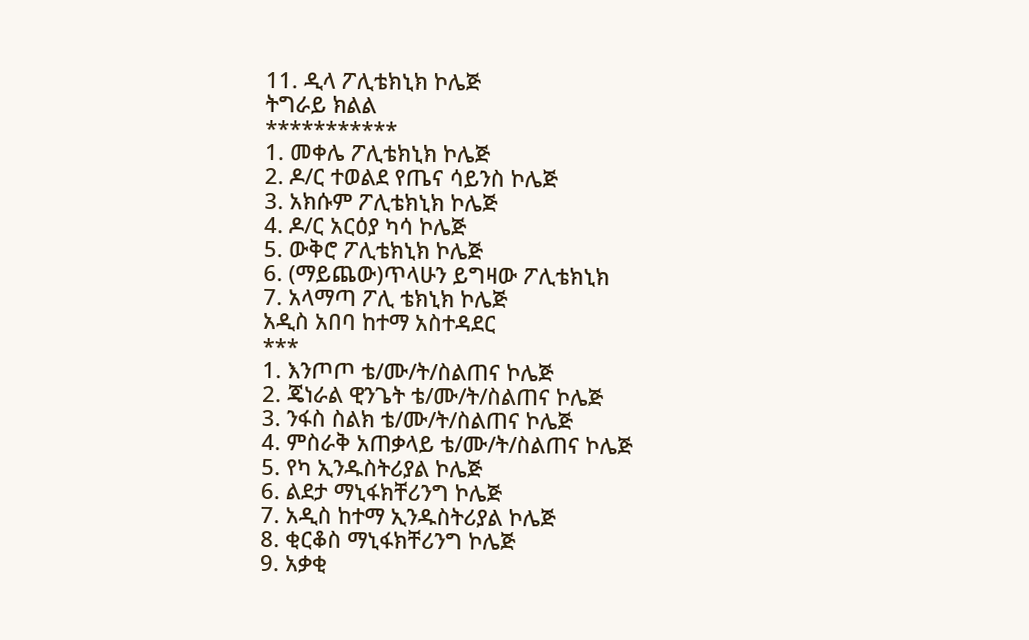11. ዲላ ፖሊቴክኒክ ኮሌጅ
ትግራይ ክልል
***********
1. መቀሌ ፖሊቴክኒክ ኮሌጅ
2. ዶ/ር ተወልደ የጤና ሳይንስ ኮሌጅ
3. አክሱም ፖሊቴክኒክ ኮሌጅ
4. ዶ/ር አርዕያ ካሳ ኮሌጅ
5. ውቅሮ ፖሊቴክኒክ ኮሌጅ
6. (ማይጨው)ጥላሁን ይግዛው ፖሊቴክኒክ
7. አላማጣ ፖሊ ቴክኒክ ኮሌጅ
አዲስ አበባ ከተማ አስተዳደር
***
1. እንጦጦ ቴ/ሙ/ት/ስልጠና ኮሌጅ
2. ጄነራል ዊንጌት ቴ/ሙ/ት/ስልጠና ኮሌጅ
3. ንፋስ ስልክ ቴ/ሙ/ት/ስልጠና ኮሌጅ
4. ምስራቅ አጠቃላይ ቴ/ሙ/ት/ስልጠና ኮሌጅ
5. የካ ኢንዱስትሪያል ኮሌጅ
6. ልደታ ማኒፋክቸሪንግ ኮሌጅ
7. አዲስ ከተማ ኢንዱስትሪያል ኮሌጅ
8. ቂርቆስ ማኒፋክቸሪንግ ኮሌጅ
9. አቃቂ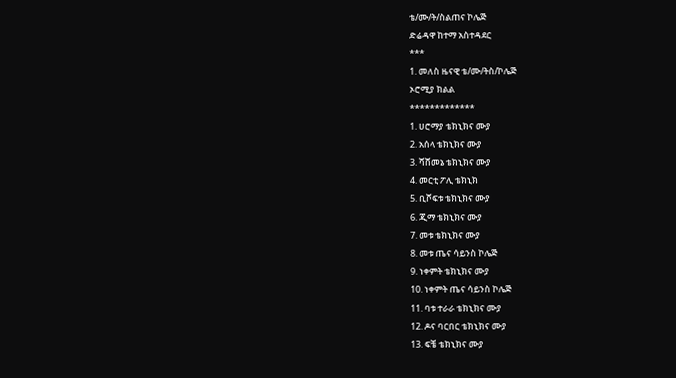ቴ/ሙ/ት/ስልጠና ኮሌጅ
ድሬዳዋ ከተማ አስተዳደር
***
1. መለስ ዜናዊ ቴ/ሙ/ትስ/ኮሌጅ
ኦሮሚያ ክልል
*************
1. ሀሮማያ ቴክኒክና ሙያ
2. አሰላ ቴክኒክና ሙያ
3. ሻሸመኔ ቴክኒክና ሙያ
4. መርቲ ፖሊ ቴክኒክ
5. ቢሾፍቱ ቴክኒክና ሙያ
6. ጂማ ቴክኒክና ሙያ
7. መቱ ቴክኒክና ሙያ
8. መቱ ጤና ሳይንስ ኮሌጅ
9. ነቀምት ቴክኒክና ሙያ
10. ነቀምት ጤና ሳይንስ ኮሌጅ
11. ባቱ ተራራ ቴክኒክና ሙያ
12. ዶና ባርበር ቴክኒክና ሙያ
13. ፍቼ ቴክኒክና ሙያ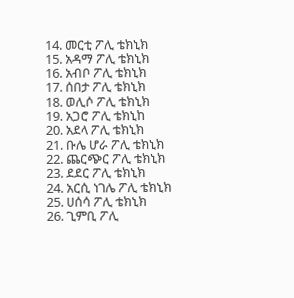14. መርቲ ፖሊ ቴክኒክ
15. አዳማ ፖሊ ቴክኒክ
16. አብቦ ፖሊ ቴክኒክ
17. ሰበታ ፖሊ ቴክኒክ
18. ወሊሶ ፖሊ ቴክኒክ
19. አጋሮ ፖሊ ቴክኒከ
20. አደላ ፖሊ ቴክኒክ
21. ቡሌ ሆራ ፖሊ ቴክኒክ
22. ጨርጭር ፖሊ ቴክኒክ
23. ደደር ፖሊ ቴክኒክ
24. አርሲ ነገሌ ፖሊ ቴክኒክ
25. ሀሰሳ ፖሊ ቴክኒክ
26. ጊምቢ ፖሊ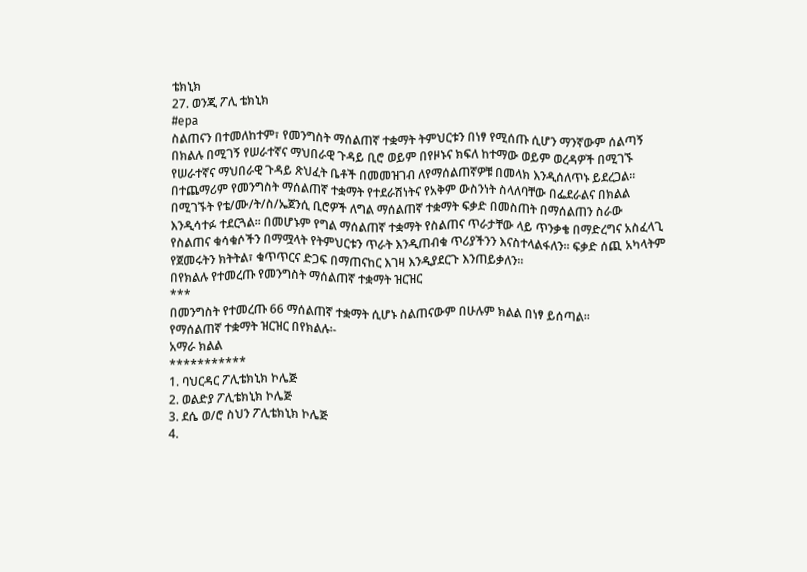ቴክኒክ
27. ወንጂ ፖሊ ቴክኒክ
#epa
ስልጠናን በተመለከተም፣ የመንግስት ማሰልጠኛ ተቋማት ትምህርቱን በነፃ የሚሰጡ ሲሆን ማንኛውም ሰልጣኝ በክልሉ በሚገኝ የሠራተኛና ማህበራዊ ጉዳይ ቢሮ ወይም በየዞኑና ክፍለ ከተማው ወይም ወረዳዎች በሚገኙ የሠራተኛና ማህበራዊ ጉዳይ ጽህፈት ቤቶች በመመዝገብ ለየማሰልጠኛዎቹ በመላክ እንዲሰለጥኑ ይደረጋል፡፡
በተጨማሪም የመንግስት ማሰልጠኛ ተቋማት የተደራሽነትና የአቅም ውስንነት ስላለባቸው በፌደራልና በክልል በሚገኙት የቴ/ሙ/ት/ስ/ኤጀንሲ ቢሮዎች ለግል ማሰልጠኛ ተቋማት ፍቃድ በመስጠት በማሰልጠን ስራው እንዲሳተፉ ተደርጓል፡፡ በመሆኑም የግል ማሰልጠኛ ተቋማት የስልጠና ጥራታቸው ላይ ጥንቃቄ በማድረግና አስፈላጊ የስልጠና ቁሳቁሶችን በማሟላት የትምህርቱን ጥራት እንዲጠብቁ ጥሪያችንን እናስተላልፋለን፡፡ ፍቃድ ሰጪ አካላትም የጀመሩትን ክትትል፣ ቁጥጥርና ድጋፍ በማጠናከር እገዛ እንዲያደርጉ እንጠይቃለን፡፡
በየክልሉ የተመረጡ የመንግስት ማሰልጠኛ ተቋማት ዝርዝር
***
በመንግስት የተመረጡ 66 ማሰልጠኛ ተቋማት ሲሆኑ ስልጠናውም በሁሉም ክልል በነፃ ይሰጣል፡፡
የማሰልጠኛ ተቋማት ዝርዝር በየክልሉ፡-
አማራ ክልል
***********
1. ባህርዳር ፖሊቴክኒክ ኮሌጅ
2. ወልድያ ፖሊቴክኒክ ኮሌጅ
3. ደሴ ወ/ሮ ስህን ፖሊቴክኒክ ኮሌጅ
4.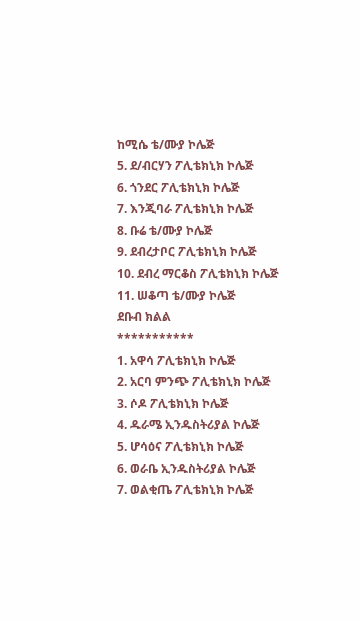ከሚሴ ቴ/ሙያ ኮሌጅ
5. ደ/ብርሃን ፖሊቴክኒክ ኮሌጅ
6. ጎንደር ፖሊቴክኒክ ኮሌጅ
7. እንጂባራ ፖሊቴክኒክ ኮሌጅ
8. ቡሬ ቴ/ሙያ ኮሌጅ
9. ደብረታቦር ፖሊቴክኒክ ኮሌጅ
10. ደብረ ማርቆስ ፖሊቴክኒክ ኮሌጅ
11. ሠቆጣ ቴ/ሙያ ኮሌጅ
ደቡብ ክልል
***********
1. አዋሳ ፖሊቴክኒክ ኮሌጅ
2. አርባ ምንጭ ፖሊቴክኒክ ኮሌጅ
3. ሶዶ ፖሊቴክኒክ ኮሌጅ
4. ዱራሜ ኢንዱስትሪያል ኮሌጅ
5. ሆሳዕና ፖሊቴክኒክ ኮሌጅ
6. ወራቤ ኢንዱስትሪያል ኮሌጅ
7. ወልቂጤ ፖሊቴክኒክ ኮሌጅ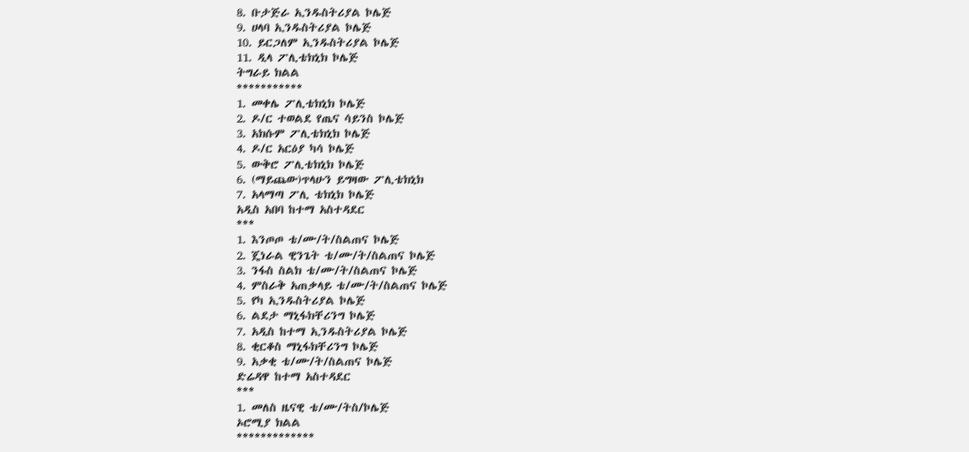8. ቡታጅራ ኢንዱስትሪያል ኮሌጅ
9. ሀላባ ኢንዱስትሪያል ኮሌጅ
10. ይርጋለም ኢንዱስትሪያል ኮሌጅ
11. ዲላ ፖሊቴክኒክ ኮሌጅ
ትግራይ ክልል
***********
1. መቀሌ ፖሊቴክኒክ ኮሌጅ
2. ዶ/ር ተወልደ የጤና ሳይንስ ኮሌጅ
3. አክሱም ፖሊቴክኒክ ኮሌጅ
4. ዶ/ር አርዕያ ካሳ ኮሌጅ
5. ውቅሮ ፖሊቴክኒክ ኮሌጅ
6. (ማይጨው)ጥላሁን ይግዛው ፖሊቴክኒክ
7. አላማጣ ፖሊ ቴክኒክ ኮሌጅ
አዲስ አበባ ከተማ አስተዳደር
***
1. እንጦጦ ቴ/ሙ/ት/ስልጠና ኮሌጅ
2. ጄነራል ዊንጌት ቴ/ሙ/ት/ስልጠና ኮሌጅ
3. ንፋስ ስልክ ቴ/ሙ/ት/ስልጠና ኮሌጅ
4. ምስራቅ አጠቃላይ ቴ/ሙ/ት/ስልጠና ኮሌጅ
5. የካ ኢንዱስትሪያል ኮሌጅ
6. ልደታ ማኒፋክቸሪንግ ኮሌጅ
7. አዲስ ከተማ ኢንዱስትሪያል ኮሌጅ
8. ቂርቆስ ማኒፋክቸሪንግ ኮሌጅ
9. አቃቂ ቴ/ሙ/ት/ስልጠና ኮሌጅ
ድሬዳዋ ከተማ አስተዳደር
***
1. መለስ ዜናዊ ቴ/ሙ/ትስ/ኮሌጅ
ኦሮሚያ ክልል
*************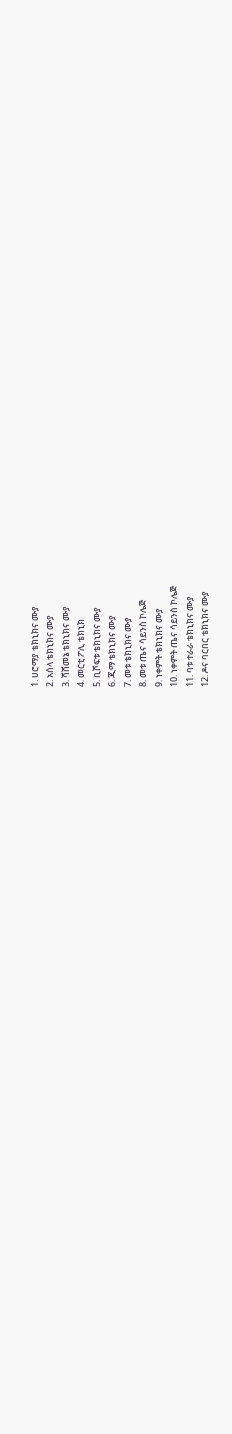1. ሀሮማያ ቴክኒክና ሙያ
2. አሰላ ቴክኒክና ሙያ
3. ሻሸመኔ ቴክኒክና ሙያ
4. መርቲ ፖሊ ቴክኒክ
5. ቢሾፍቱ ቴክኒክና ሙያ
6. ጂማ ቴክኒክና ሙያ
7. መቱ ቴክኒክና ሙያ
8. መቱ ጤና ሳይንስ ኮሌጅ
9. ነቀምት ቴክኒክና ሙያ
10. ነቀምት ጤና ሳይንስ ኮሌጅ
11. ባቱ ተራራ ቴክኒክና ሙያ
12. ዶና ባርበር ቴክኒክና ሙያ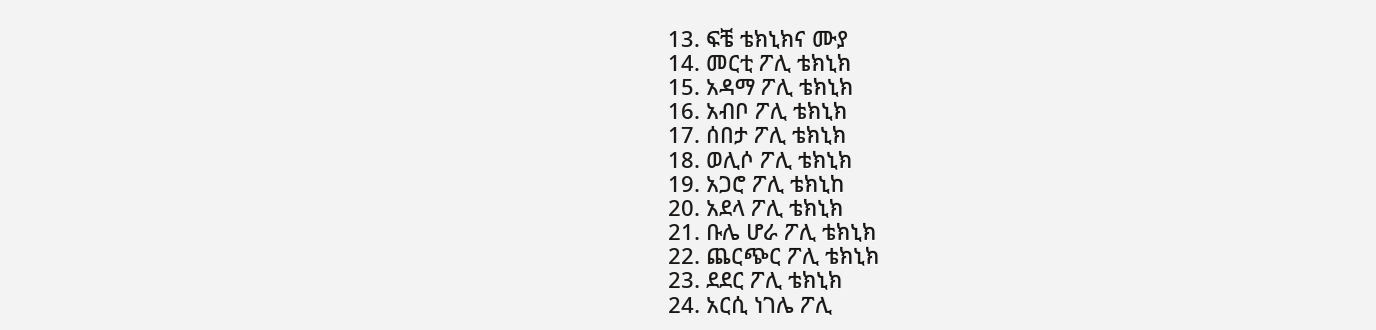13. ፍቼ ቴክኒክና ሙያ
14. መርቲ ፖሊ ቴክኒክ
15. አዳማ ፖሊ ቴክኒክ
16. አብቦ ፖሊ ቴክኒክ
17. ሰበታ ፖሊ ቴክኒክ
18. ወሊሶ ፖሊ ቴክኒክ
19. አጋሮ ፖሊ ቴክኒከ
20. አደላ ፖሊ ቴክኒክ
21. ቡሌ ሆራ ፖሊ ቴክኒክ
22. ጨርጭር ፖሊ ቴክኒክ
23. ደደር ፖሊ ቴክኒክ
24. አርሲ ነገሌ ፖሊ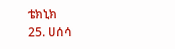ቴክኒክ
25. ሀሰሳ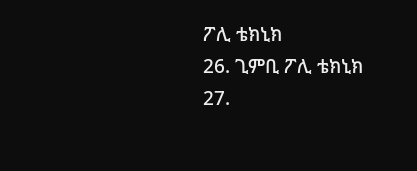ፖሊ ቴክኒክ
26. ጊምቢ ፖሊ ቴክኒክ
27.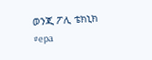ወንጂ ፖሊ ቴክኒክ
#epa